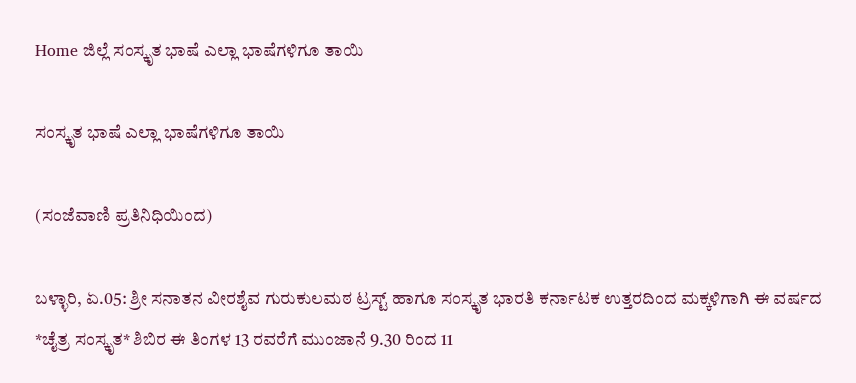Home ಜಿಲ್ಲೆ ಸಂಸ್ಕೃತ ಭಾಷೆ ಎಲ್ಲಾ ಭಾಷೆಗಳಿಗೂ ತಾಯಿ

ಸಂಸ್ಕೃತ ಭಾಷೆ ಎಲ್ಲಾ ಭಾಷೆಗಳಿಗೂ ತಾಯಿ

(ಸಂಜೆವಾಣಿ ಪ್ರತಿನಿಧಿಯಿಂದ)

ಬಳ್ಳಾರಿ, ಏ.05: ಶ್ರೀ ಸನಾತನ ವೀರಶೈವ ಗುರುಕುಲಮಠ ಟ್ರಸ್ಟ್ ಹಾಗೂ ಸಂಸ್ಕೃತ ಭಾರತಿ ಕರ್ನಾಟಕ ಉತ್ತರದಿಂದ ಮಕ್ಕಳಿಗಾಗಿ ಈ ವರ್ಷದ *ಚೈತ್ರ ಸಂಸ್ಕೃತ* ಶಿಬಿರ ಈ ತಿಂಗಳ 13 ರವರೆಗೆ ಮುಂಜಾನೆ 9.30 ರಿಂದ 11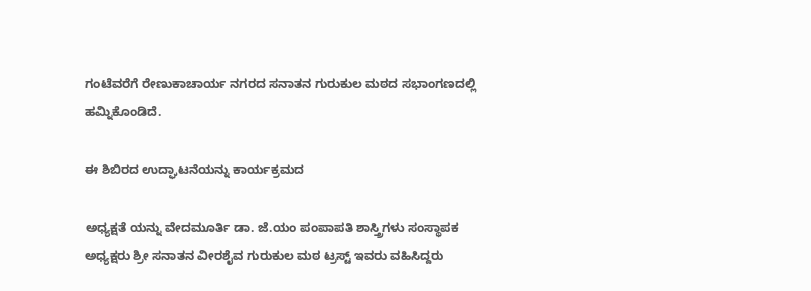ಗಂಟೆವರೆಗೆ ರೇಣುಕಾಚಾರ್ಯ ನಗರದ ಸನಾತನ ಗುರುಕುಲ ಮಠದ ಸಭಾಂಗಣದಲ್ಲಿ ಹಮ್ನಿಕೊಂಡಿದೆ.

ಈ ಶಿಬಿರದ ಉದ್ಘಾಟನೆಯನ್ನು ಕಾರ್ಯಕ್ರಮದ

ಅಧ್ಯಕ್ಷತೆ ಯನ್ನು ವೇದಮೂರ್ತಿ ಡಾ. ಜೆ.ಯಂ ಪಂಪಾಪತಿ ಶಾಸ್ತ್ರಿಗಳು ಸಂಸ್ಥಾಪಕ ಅಧ್ಯಕ್ಷರು ಶ್ರೀ ಸನಾತನ ವೀರಶೈವ ಗುರುಕುಲ ಮಠ ಟ್ರಸ್ಟ್ ಇವರು ವಹಿಸಿದ್ದರು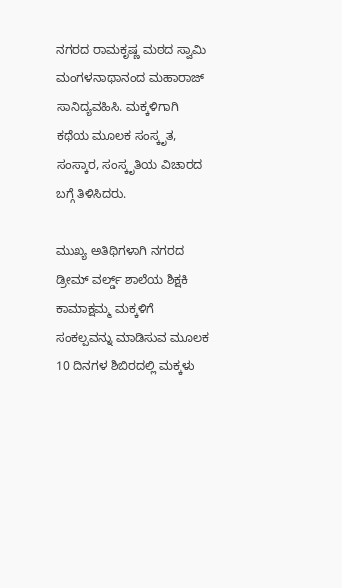ನಗರದ ರಾಮಕೃಷ್ಣ ಮಠದ ಸ್ವಾಮಿ ಮಂಗಳನಾಥಾನಂದ ಮಹಾರಾಜ್ ಸಾನಿದ್ಯವಹಿಸಿ. ಮಕ್ಕಳಿಗಾಗಿ ಕಥೆಯ ಮೂಲಕ ಸಂಸ್ಕೃತ, ಸಂಸ್ಕಾರ, ಸಂಸ್ಕೃತಿಯ ವಿಚಾರದ ಬಗ್ಗೆ ತಿಳಿಸಿದರು.

ಮುಖ್ಯ ಅತಿಥಿಗಳಾಗಿ ನಗರದ ಡ್ರೀಮ್ ವರ್ಲ್ಡ್ ಶಾಲೆಯ ಶಿಕ್ಷಕಿ ಕಾಮಾಕ್ಷಮ್ಮ ಮಕ್ಕಳಿಗೆ ಸಂಕಲ್ಪವನ್ನು ಮಾಡಿಸುವ ಮೂಲಕ 10 ದಿನಗಳ ಶಿಬಿರದಲ್ಲಿ ಮಕ್ಕಳು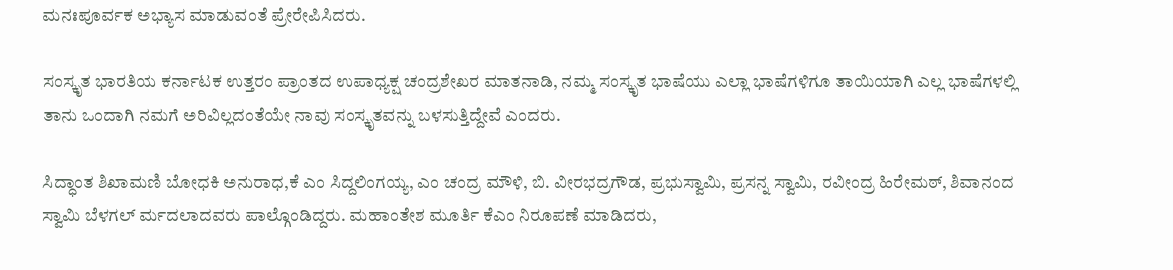ಮನಃಪೂರ್ವಕ ಅಭ್ಯಾಸ ಮಾಡುವಂತೆ ಪ್ರೇರೇಪಿಸಿದರು.

ಸಂಸ್ಕೃತ ಭಾರತಿಯ ಕರ್ನಾಟಕ ಉತ್ತರಂ ಪ್ರಾಂತದ ಉಪಾಧ್ಯಕ್ಷ ಚಂದ್ರಶೇಖರ ಮಾತನಾಡಿ, ನಮ್ಮ ಸಂಸ್ಕೃತ ಭಾಷೆಯು ಎಲ್ಲಾ ಭಾಷೆಗಳಿಗೂ ತಾಯಿಯಾಗಿ ಎಲ್ಲ ಭಾಷೆಗಳಲ್ಲಿ ತಾನು ಒಂದಾಗಿ ನಮಗೆ ಅರಿವಿಲ್ಲದಂತೆಯೇ ನಾವು ಸಂಸ್ಕೃತವನ್ನು ಬಳಸುತ್ತಿದ್ದೇವೆ ಎಂದರು.

ಸಿದ್ಧಾಂತ ಶಿಖಾಮಣಿ ಬೋಧಕಿ ಅನುರಾಧ,ಕೆ ಎಂ ಸಿದ್ದಲಿಂಗಯ್ಯ, ಎಂ ಚಂದ್ರ ಮೌಳಿ, ಬಿ. ವೀರಭದ್ರಗೌಡ, ಪ್ರಭುಸ್ವಾಮಿ, ಪ್ರಸನ್ನ ಸ್ವಾಮಿ, ರವೀಂದ್ರ ಹಿರೇಮಠ್, ಶಿವಾನಂದ ಸ್ವಾಮಿ ಬೆಳಗಲ್ ರ್ಮದಲಾದವರು ಪಾಲ್ಗೊಂಡಿದ್ದರು. ಮಹಾಂತೇಶ ಮೂರ್ತಿ ಕೆಎಂ ನಿರೂಪಣೆ ಮಾಡಿದರು,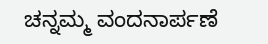ಚನ್ನಮ್ಮ ವಂದನಾರ್ಪಣೆ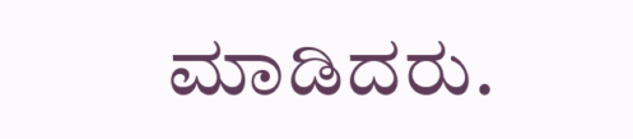ಮಾಡಿದರು.